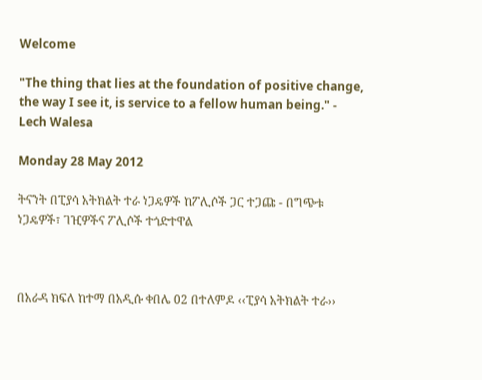Welcome

"The thing that lies at the foundation of positive change, the way I see it, is service to a fellow human being." - Lech Walesa

Monday 28 May 2012

ትናንት በፒያሳ አትክልት ተራ ነጋዴዎች ከፖሊሶች ጋር ተጋጩ - በግጭቱ ነጋዴዎች፣ ገዢዎችና ፖሊሶች ተጎድተዋል



በአራዳ ክፍለ ከተማ በአዲሱ ቀበሌ 02 በተለምዶ ‹‹ፒያሳ አትክልት ተራ››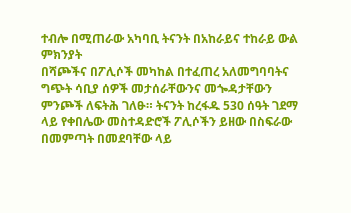ተብሎ በሚጠራው አካባቢ ትናንት በአከራይና ተከራይ ውል ምክንያት
በሻጮችና በፖሊሶች መካከል በተፈጠረ አለመግባባትና ግጭት ሳቢያ ሰዎች መታሰራቸውንና መጐዳታቸውን ምንጮች ለፍትሕ ገለፁ። ትናንት ከረፋዱ 530 ሰዓት ገደማ ላይ የቀበሌው መስተዳድሮች ፖሊሶችን ይዘው በስፍራው በመምጣት በመደባቸው ላይ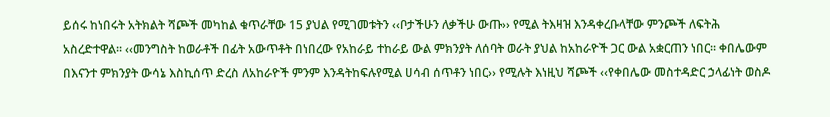ይሰሩ ከነበሩት አትክልት ሻጮች መካከል ቁጥራቸው 15 ያህል የሚገመቱትን ‹‹ቦታችሁን ለቃችሁ ውጡ›› የሚል ትእዛዝ እንዳቀረቡላቸው ምንጮች ለፍትሕ አስረድተዋል። ‹‹መንግስት ከወራቶች በፊት አውጥቶት በነበረው የአከራይ ተከራይ ውል ምክንያት ለሰባት ወራት ያህል ከአከራዮች ጋር ውል አቋርጠን ነበር። ቀበሌውም በእናንተ ምክንያት ውሳኔ እስኪሰጥ ድረስ ለአከራዮች ምንም እንዳትከፍሉየሚል ሀሳብ ሰጥቶን ነበር›› የሚሉት እነዚህ ሻጮች ‹‹የቀበሌው መስተዳድር ኃላፊነት ወስዶ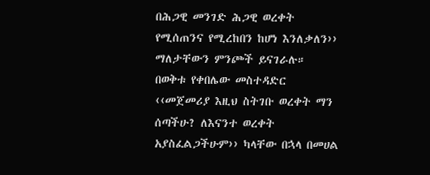በሕጋዊ መንገድ ሕጋዊ ወረቀት የሚሰጠንና የሚረከበን ከሆነ እንለቃለን›› ማለታቸውን ምንጮች ይናገራሉ። በወቅቱ የቀበሌው መስተዳድር ‹‹መጀመሪያ እዚህ ስትገቡ ወረቀት ማን ሰጣችሁ? ለእናንተ ወረቀት አያስፈልጋችሁም›› ካላቸው በኋላ በመሀል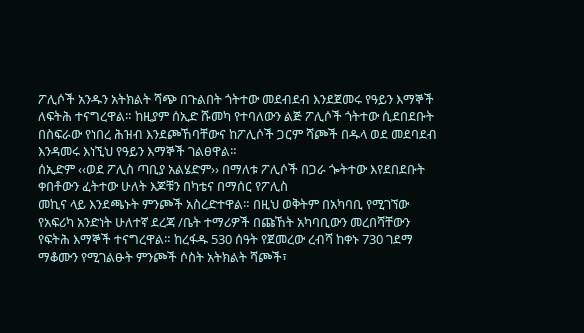ፖሊሶች አንዱን አትክልት ሻጭ በጉልበት ጎትተው መደብደብ እንደጀመሩ የዓይን እማኞች ለፍትሕ ተናግረዋል። ከዚያም ሰኢድ ሹመካ የተባለውን ልጅ ፖሊሶች ጎትተው ሲደበደቡት በስፍራው የነበረ ሕዝብ እንደጮኸባቸውና ከፖሊሶች ጋርም ሻጮች በዱላ ወደ መደባደብ እንዳመሩ እነኚህ የዓይን እማኞች ገልፀዋል።
ሰኢድም ‹‹ወደ ፖሊስ ጣቢያ አልሄድም›› በማለቱ ፖሊሶች በጋራ ጐትተው እየደበደቡት ቀበቶውን ፈትተው ሁለት እጆቹን በካቴና በማሰር የፖሊስ
መኪና ላይ እንደጫኑት ምንጮች አስረድተዋል። በዚህ ወቅትም በአካባቢ የሚገኘው የአፍሪካ አንድነት ሁለተኛ ደረጃ /ቤት ተማሪዎች በጩኸት አካባቢውን መረበሻቸውን የፍትሕ እማኞች ተናግረዋል። ከረፋዱ 530 ሰዓት የጀመረው ረብሻ ከቀኑ 730 ገደማ ማቆሙን የሚገልፁት ምንጮች ሶስት አትክልት ሻጮች፣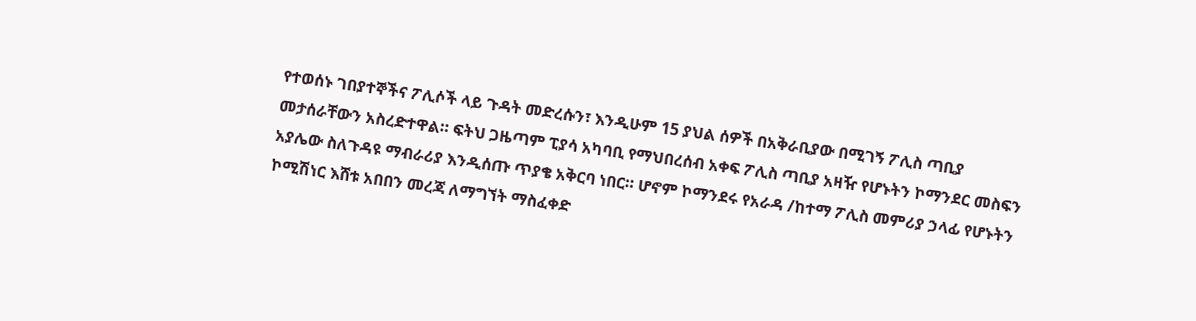የተወሰኑ ገበያተኞችና ፖሊሶች ላይ ጉዳት መድረሱን፣ እንዲሁም 15 ያህል ሰዎች በአቅራቢያው በሚገኝ ፖሊስ ጣቢያ መታሰራቸውን አስረድተዋል። ፍትህ ጋዜጣም ፒያሳ አካባቢ የማህበረሰብ አቀፍ ፖሊስ ጣቢያ አዛዥ የሆኑትን ኮማንደር መስፍን አያሌው ስለጉዳዩ ማብራሪያ እንዲሰጡ ጥያቄ አቅርባ ነበር። ሆኖም ኮማንደሩ የአራዳ /ከተማ ፖሊስ መምሪያ ኃላፊ የሆኑትን ኮሚሽነር እሸቱ አበበን መረጃ ለማግኘት ማስፈቀድ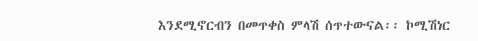እንደሚኖርብን በመጥቀስ ምላሽ ሰጥተውናል፡፡ ኮሚሽነር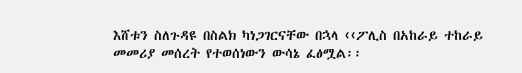እሸቱን ስለጉዳዩ በስልክ ካነጋገርናቸው በኋላ ‹‹ፖሊስ በአከራይ ተከራይ መመሪያ መሰረት የተወሰነውን ውሳኔ ፈፅሟል፡፡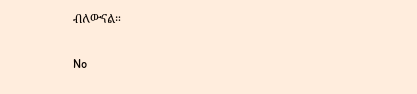ብለውናል።

No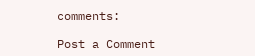comments:

Post a Comment